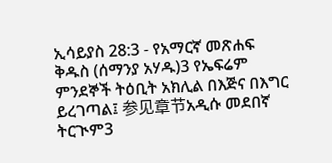ኢሳይያስ 28:3 - የአማርኛ መጽሐፍ ቅዱስ (ሰማንያ አሃዱ)3 የኤፍሬም ምንደኞች ትዕቢት አክሊል በእጅና በእግር ይረገጣል፤ 参见章节አዲሱ መደበኛ ትርጒም3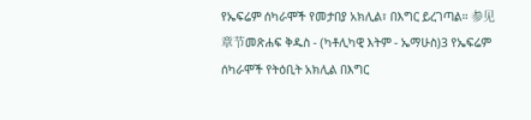የኤፍሬም ሰካራሞች የመታበያ አክሊል፣ በእግር ይረገጣል። 参见章节መጽሐፍ ቅዱስ - (ካቶሊካዊ እትም - ኤማሁስ)3 የኤፍሬም ሰካራሞች የትዕቢት አክሊል በእግር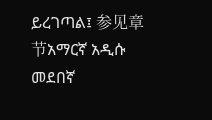ይረገጣል፤ 参见章节አማርኛ አዲሱ መደበኛ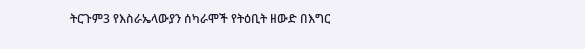ትርጉም3 የእስራኤላውያን ሰካራሞች የትዕቢት ዘውድ በእግር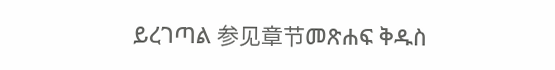ይረገጣል 参见章节መጽሐፍ ቅዱስ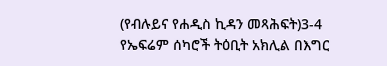(የብሉይና የሐዲስ ኪዳን መጻሕፍት)3-4 የኤፍሬም ሰካሮች ትዕቢት አክሊል በእግር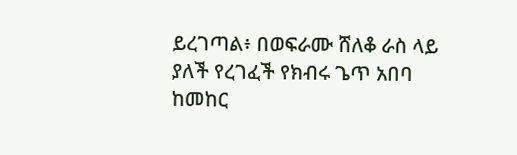ይረገጣል፥ በወፍራሙ ሸለቆ ራስ ላይ ያለች የረገፈች የክብሩ ጌጥ አበባ ከመከር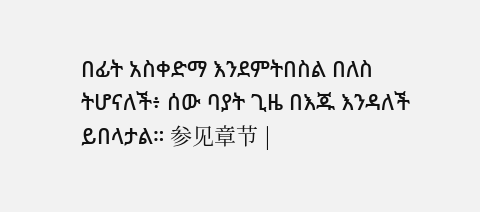በፊት አስቀድማ እንደምትበስል በለስ ትሆናለች፥ ሰው ባያት ጊዜ በእጁ እንዳለች ይበላታል። 参见章节 |